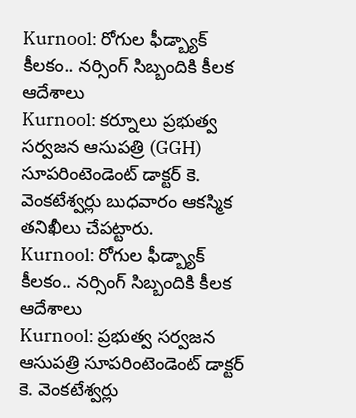Kurnool: రోగుల ఫీడ్బ్యాక్ కీలకం.. నర్సింగ్ సిబ్బందికి కీలక ఆదేశాలు
Kurnool: కర్నూలు ప్రభుత్వ సర్వజన ఆసుపత్రి (GGH) సూపరింటెండెంట్ డాక్టర్ కె. వెంకటేశ్వర్లు బుధవారం ఆకస్మిక తనిఖీలు చేపట్టారు.
Kurnool: రోగుల ఫీడ్బ్యాక్ కీలకం.. నర్సింగ్ సిబ్బందికి కీలక ఆదేశాలు
Kurnool: ప్రభుత్వ సర్వజన ఆసుపత్రి సూపరింటెండెంట్ డాక్టర్ కె. వెంకటేశ్వర్లు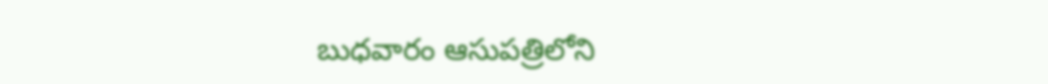బుధవారం ఆసుపత్రిలోని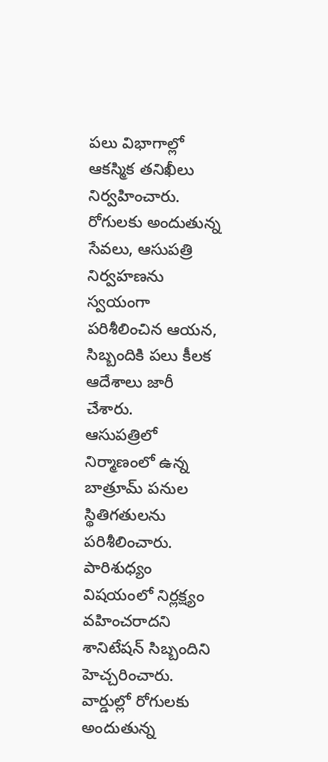పలు విభాగాల్లో ఆకస్మిక తనిఖీలు నిర్వహించారు. రోగులకు అందుతున్న సేవలు, ఆసుపత్రి నిర్వహణను స్వయంగా పరిశీలించిన ఆయన, సిబ్బందికి పలు కీలక ఆదేశాలు జారీ చేశారు.
ఆసుపత్రిలో నిర్మాణంలో ఉన్న బాత్రూమ్ పనుల స్థితిగతులను పరిశీలించారు. పారిశుధ్యం విషయంలో నిర్లక్ష్యం వహించరాదని శానిటేషన్ సిబ్బందిని హెచ్చరించారు.
వార్డుల్లో రోగులకు అందుతున్న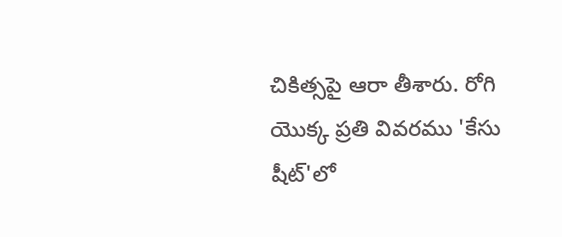చికిత్సపై ఆరా తీశారు. రోగి యొక్క ప్రతి వివరము 'కేసు షీట్'లో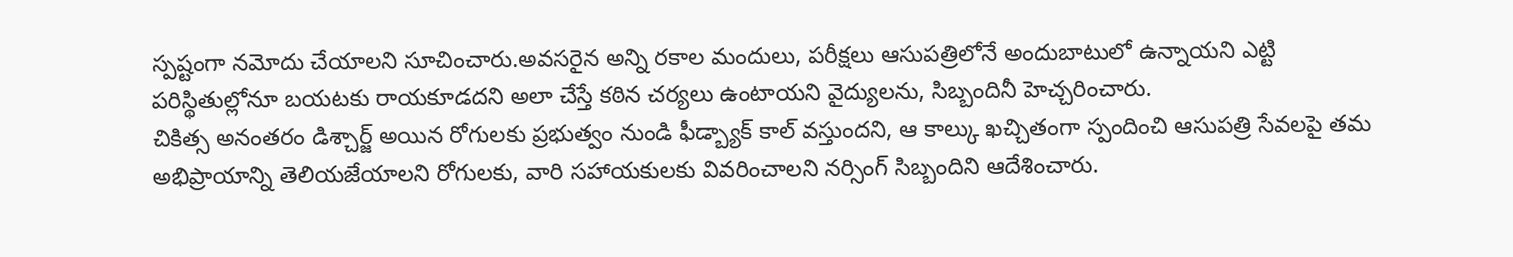స్పష్టంగా నమోదు చేయాలని సూచించారు.అవసరైన అన్ని రకాల మందులు, పరీక్షలు ఆసుపత్రిలోనే అందుబాటులో ఉన్నాయని ఎట్టి పరిస్థితుల్లోనూ బయటకు రాయకూడదని అలా చేస్తే కఠిన చర్యలు ఉంటాయని వైద్యులను, సిబ్బందినీ హెచ్చరించారు.
చికిత్స అనంతరం డిశ్చార్జ్ అయిన రోగులకు ప్రభుత్వం నుండి ఫీడ్బ్యాక్ కాల్ వస్తుందని, ఆ కాల్కు ఖచ్చితంగా స్పందించి ఆసుపత్రి సేవలపై తమ అభిప్రాయాన్ని తెలియజేయాలని రోగులకు, వారి సహాయకులకు వివరించాలని నర్సింగ్ సిబ్బందిని ఆదేశించారు.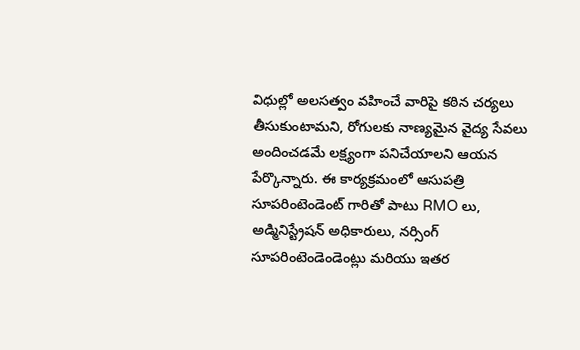విధుల్లో అలసత్వం వహించే వారిపై కఠిన చర్యలు తీసుకుంటామని, రోగులకు నాణ్యమైన వైద్య సేవలు అందించడమే లక్ష్యంగా పనిచేయాలని ఆయన పేర్కొన్నారు. ఈ కార్యక్రమంలో ఆసుపత్రి సూపరింటెండెంట్ గారితో పాటు RMO లు, అడ్మినిస్ట్రేషన్ అధికారులు, నర్సింగ్ సూపరింటెండెండెంట్లు మరియు ఇతర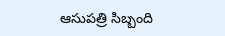ఆసుపత్రి సిబ్బంది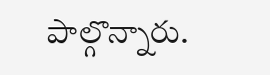పాల్గొన్నారు.